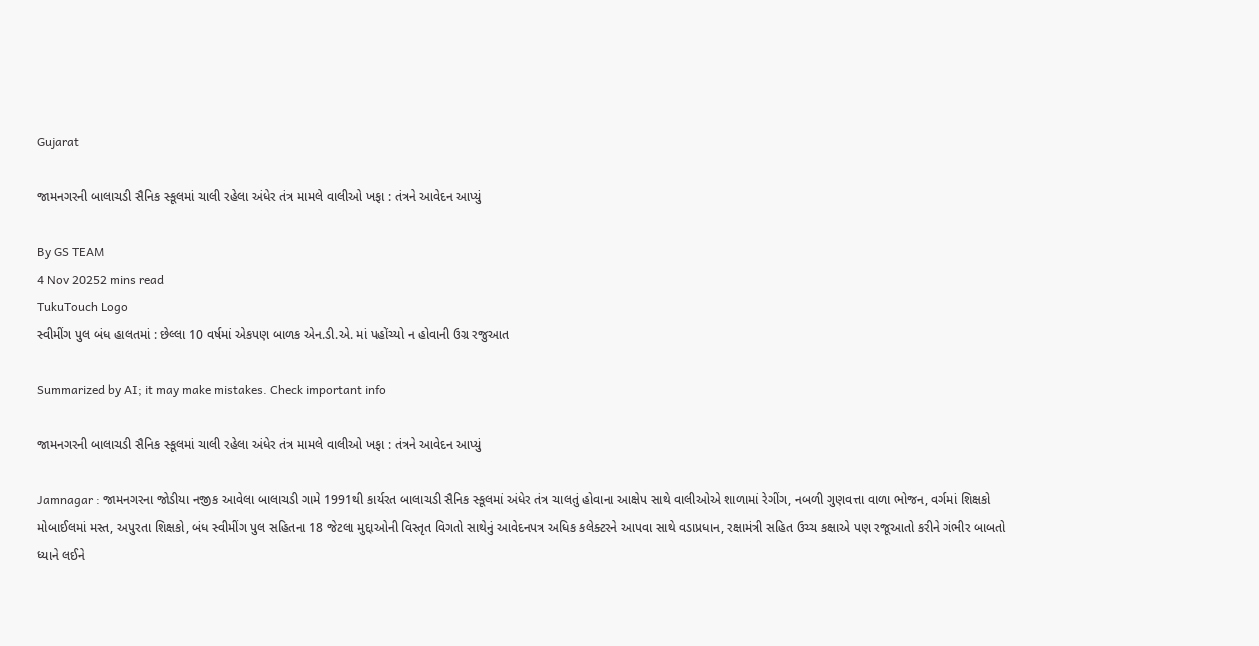Gujarat

જામનગરની બાલાચડી સૈનિક સ્કૂલમાં ચાલી રહેલા અંધેર તંત્ર મામલે વાલીઓ ખફા : તંત્રને આવેદન આપ્યું

By GS TEAM
4 Nov 20252 mins read
TukuTouch Logo
સ્વીમીંગ પુલ બંધ હાલતમાં : છેલ્લા 10 વર્ષમાં એકપણ બાળક એન.ડી.એ. માં પહોંચ્યો ન હોવાની ઉગ્ર રજુઆત

Summarized by AI; it may make mistakes. Check important info

જામનગરની બાલાચડી સૈનિક સ્કૂલમાં ચાલી રહેલા અંધેર તંત્ર મામલે વાલીઓ ખફા : તંત્રને આવેદન આપ્યું

Jamnagar : જામનગરના જોડીયા નજીક આવેલા બાલાચડી ગામે 1991થી કાર્યરત બાલાચડી સૈનિક સ્કૂલમાં અંધેર તંત્ર ચાલતું હોવાના આક્ષેપ સાથે વાલીઓએ શાળામાં રેગીંગ, નબળી ગુણવત્તા વાળા ભોજન, વર્ગમાં શિક્ષકો મોબાઈલમાં મસ્ત, અપુરતા શિક્ષકો, બંધ સ્વીમીંગ પુલ સહિતના 18 જેટલા મુદ્દાઓની વિસ્તૃત વિગતો સાથેનું આવેદનપત્ર અધિક કલેક્ટરને આપવા સાથે વડાપ્રધાન, રક્ષામંત્રી સહિત ઉચ્ચ કક્ષાએ પણ રજૂઆતો કરીને ગંભીર બાબતો ધ્યાને લઈને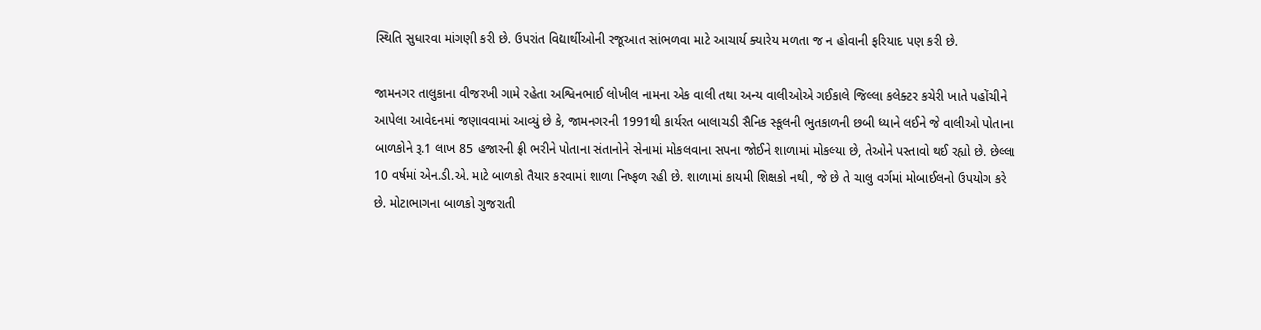સ્થિતિ સુધારવા માંગણી કરી છે. ઉપરાંત વિદ્યાર્થીઓની રજૂઆત સાંભળવા માટે આચાર્ય ક્યારેય મળતા જ ન હોવાની ફરિયાદ પણ કરી છે.

જામનગર તાલુકાના વીજરખી ગામે રહેતા અશ્વિનભાઈ લોખીલ નામના એક વાલી તથા અન્ય વાલીઓએ ગઈકાલે જિલ્લા કલેક્ટર કચેરી ખાતે પહોંચીને આપેલા આવેદનમાં જણાવવામાં આવ્યું છે કે, જામનગરની 1991થી કાર્યરત બાલાચડી સૈનિક સ્કૂલની ભુતકાળની છબી ધ્યાને લઈને જે વાલીઓ પોતાના બાળકોને રૂ.1 લાખ 85 હજારની ફ્રી ભરીને પોતાના સંતાનોને સેનામાં મોકલવાના સપના જોઈને શાળામાં મોકલ્યા છે, તેઓને પસ્તાવો થઈ રહ્યો છે. છેલ્લા 10 વર્ષમાં એન.ડી.એ. માટે બાળકો તૈયાર કરવામાં શાળા નિષ્ફળ રહી છે. શાળામાં કાયમી શિક્ષકો નથી, જે છે તે ચાલુ વર્ગમાં મોબાઈલનો ઉપયોગ કરે છે. મોટાભાગના બાળકો ગુજરાતી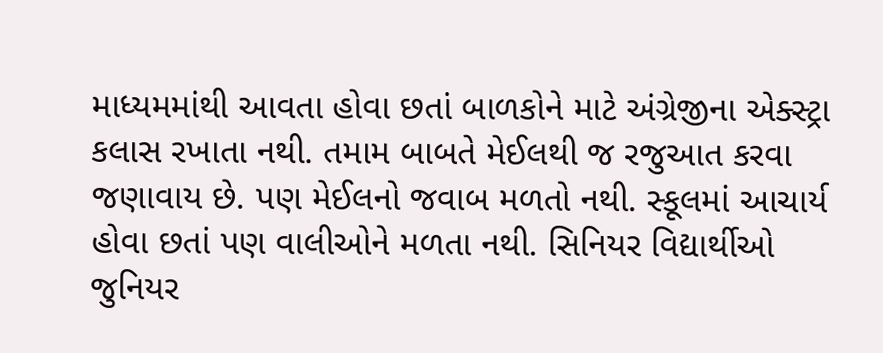માધ્યમમાંથી આવતા હોવા છતાં બાળકોને માટે અંગ્રેજીના એક્સ્ટ્રા કલાસ રખાતા નથી. તમામ બાબતે મેઈલથી જ રજુઆત કરવા જણાવાય છે. પણ મેઈલનો જવાબ મળતો નથી. સ્કૂલમાં આચાર્ય હોવા છતાં પણ વાલીઓને મળતા નથી. સિનિયર વિદ્યાર્થીઓ જુનિયર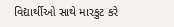વિદ્યાર્થીઓ સાથે મારકુટ કરે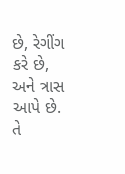છે, રેગીંગ કરે છે, અને ત્રાસ આપે છે. તે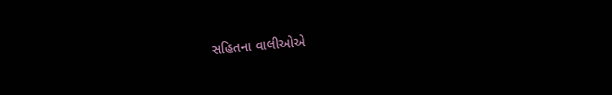સહિતના વાલીઓએ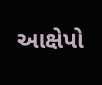આક્ષેપો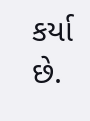કર્યા છે.